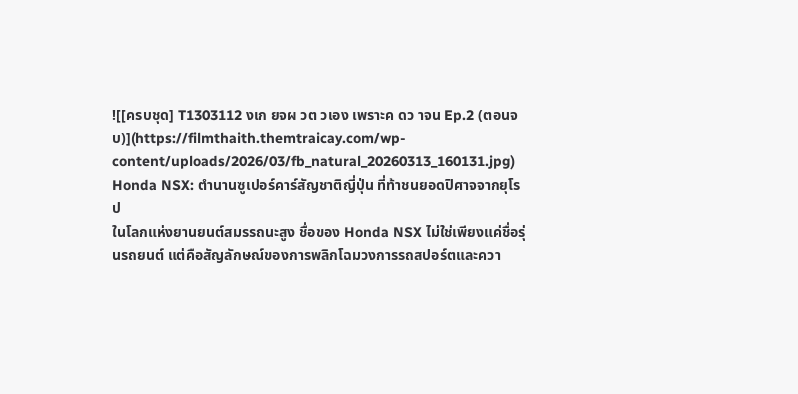![[ครบชุด] T1303112 งเก ยจผ วต วเอง เพราะค ดว าจน Ep.2 (ตอนจบ)](https://filmthaith.themtraicay.com/wp-content/uploads/2026/03/fb_natural_20260313_160131.jpg)
Honda NSX: ตำนานซูเปอร์คาร์สัญชาติญี่ปุ่น ที่ท้าชนยอดปิศาจจากยุโรป
ในโลกแห่งยานยนต์สมรรถนะสูง ชื่อของ Honda NSX ไม่ใช่เพียงแค่ชื่อรุ่นรถยนต์ แต่คือสัญลักษณ์ของการพลิกโฉมวงการรถสปอร์ตและควา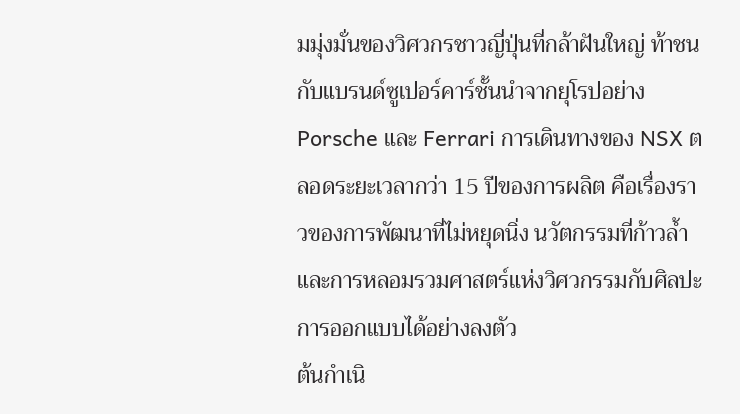มมุ่งมั่นของวิศวกรชาวญี่ปุ่นที่กล้าฝันใหญ่ ท้าชนกับแบรนด์ซูเปอร์คาร์ชั้นนำจากยุโรปอย่าง Porsche และ Ferrari การเดินทางของ NSX ตลอดระยะเวลากว่า 15 ปีของการผลิต คือเรื่องราวของการพัฒนาที่ไม่หยุดนิ่ง นวัตกรรมที่ก้าวล้ำ และการหลอมรวมศาสตร์แห่งวิศวกรรมกับศิลปะการออกแบบได้อย่างลงตัว
ต้นกำเนิ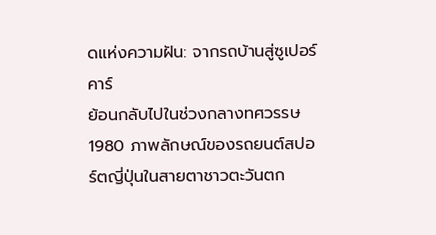ดแห่งความฝัน: จากรถบ้านสู่ซูเปอร์คาร์
ย้อนกลับไปในช่วงกลางทศวรรษ 1980 ภาพลักษณ์ของรถยนต์สปอร์ตญี่ปุ่นในสายตาชาวตะวันตก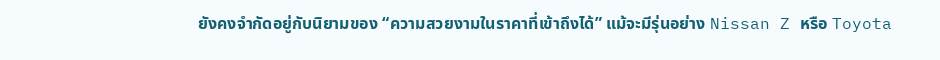ยังคงจำกัดอยู่กับนิยามของ “ความสวยงามในราคาที่เข้าถึงได้” แม้จะมีรุ่นอย่าง Nissan Z หรือ Toyota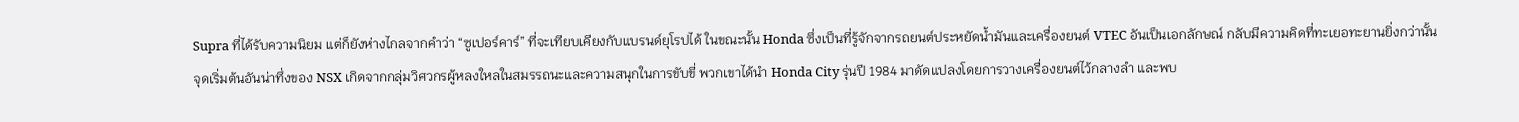Supra ที่ได้รับความนิยม แต่ก็ยังห่างไกลจากคำว่า “ซูเปอร์คาร์” ที่จะเทียบเคียงกับแบรนด์ยุโรปได้ ในขณะนั้น Honda ซึ่งเป็นที่รู้จักจากรถยนต์ประหยัดน้ำมันและเครื่องยนต์ VTEC อันเป็นเอกลักษณ์ กลับมีความคิดที่ทะเยอทะยานยิ่งกว่านั้น
จุดเริ่มต้นอันน่าทึ่งของ NSX เกิดจากกลุ่มวิศวกรผู้หลงใหลในสมรรถนะและความสนุกในการขับขี่ พวกเขาได้นำ Honda City รุ่นปี 1984 มาดัดแปลงโดยการวางเครื่องยนต์ไว้กลางลำ และพบ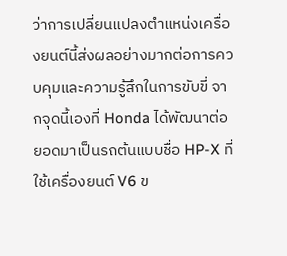ว่าการเปลี่ยนแปลงตำแหน่งเครื่องยนต์นี้ส่งผลอย่างมากต่อการควบคุมและความรู้สึกในการขับขี่ จากจุดนี้เองที่ Honda ได้พัฒนาต่อยอดมาเป็นรถต้นแบบชื่อ HP-X ที่ใช้เครื่องยนต์ V6 ข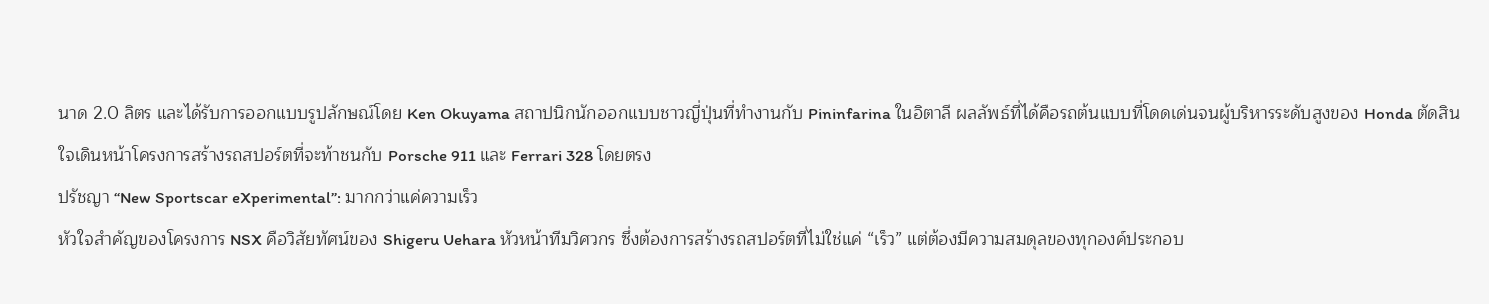นาด 2.0 ลิตร และได้รับการออกแบบรูปลักษณ์โดย Ken Okuyama สถาปนิกนักออกแบบชาวญี่ปุ่นที่ทำงานกับ Pininfarina ในอิตาลี ผลลัพธ์ที่ได้คือรถต้นแบบที่โดดเด่นจนผู้บริหารระดับสูงของ Honda ตัดสินใจเดินหน้าโครงการสร้างรถสปอร์ตที่จะท้าชนกับ Porsche 911 และ Ferrari 328 โดยตรง
ปรัชญา “New Sportscar eXperimental”: มากกว่าแค่ความเร็ว
หัวใจสำคัญของโครงการ NSX คือวิสัยทัศน์ของ Shigeru Uehara หัวหน้าทีมวิศวกร ซึ่งต้องการสร้างรถสปอร์ตที่ไม่ใช่แค่ “เร็ว” แต่ต้องมีความสมดุลของทุกองค์ประกอบ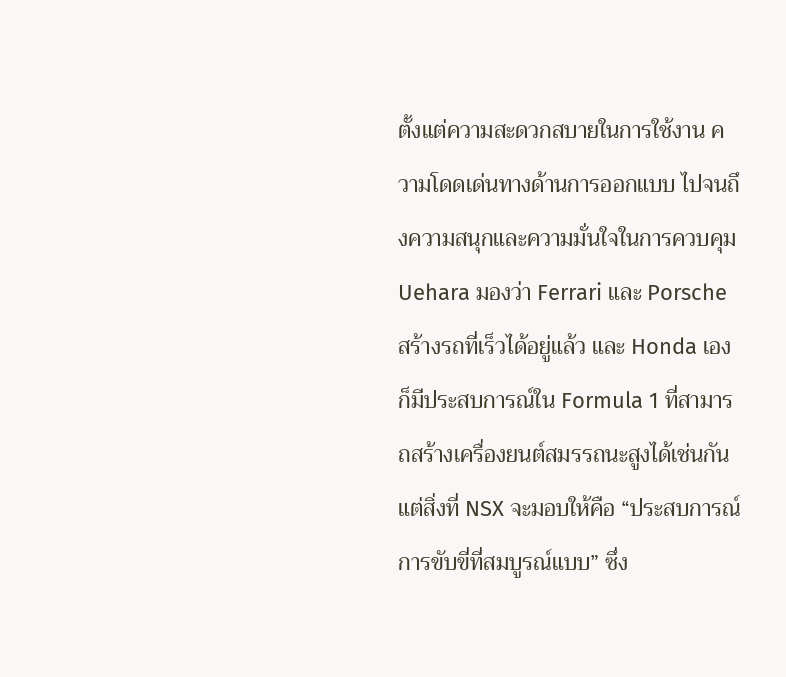ตั้งแต่ความสะดวกสบายในการใช้งาน ความโดดเด่นทางด้านการออกแบบ ไปจนถึงความสนุกและความมั่นใจในการควบคุม Uehara มองว่า Ferrari และ Porsche สร้างรถที่เร็วได้อยู่แล้ว และ Honda เองก็มีประสบการณ์ใน Formula 1 ที่สามารถสร้างเครื่องยนต์สมรรถนะสูงได้เช่นกัน แต่สิ่งที่ NSX จะมอบให้คือ “ประสบการณ์การขับขี่ที่สมบูรณ์แบบ” ซึ่ง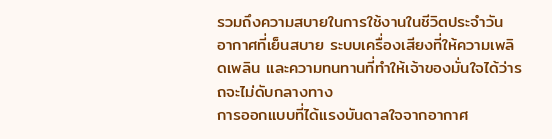รวมถึงความสบายในการใช้งานในชีวิตประจำวัน อากาศที่เย็นสบาย ระบบเครื่องเสียงที่ให้ความเพลิดเพลิน และความทนทานที่ทำให้เจ้าของมั่นใจได้ว่ารถจะไม่ดับกลางทาง
การออกแบบที่ได้แรงบันดาลใจจากอากาศ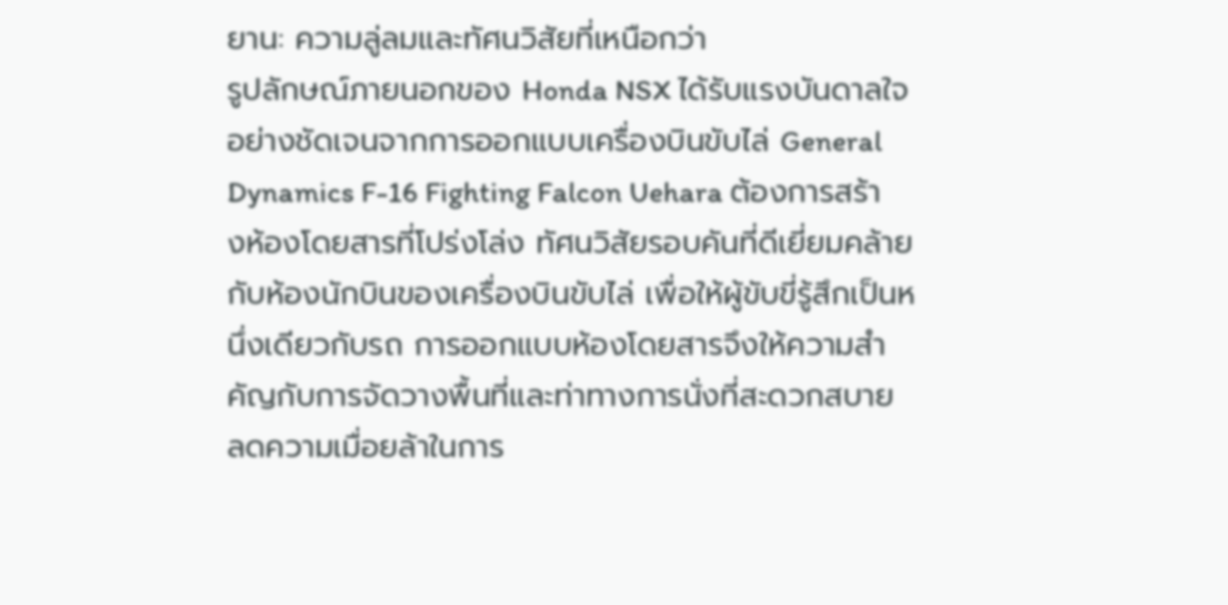ยาน: ความลู่ลมและทัศนวิสัยที่เหนือกว่า
รูปลักษณ์ภายนอกของ Honda NSX ได้รับแรงบันดาลใจอย่างชัดเจนจากการออกแบบเครื่องบินขับไล่ General Dynamics F-16 Fighting Falcon Uehara ต้องการสร้างห้องโดยสารที่โปร่งโล่ง ทัศนวิสัยรอบคันที่ดีเยี่ยมคล้ายกับห้องนักบินของเครื่องบินขับไล่ เพื่อให้ผู้ขับขี่รู้สึกเป็นหนึ่งเดียวกับรถ การออกแบบห้องโดยสารจึงให้ความสำคัญกับการจัดวางพื้นที่และท่าทางการนั่งที่สะดวกสบาย ลดความเมื่อยล้าในการ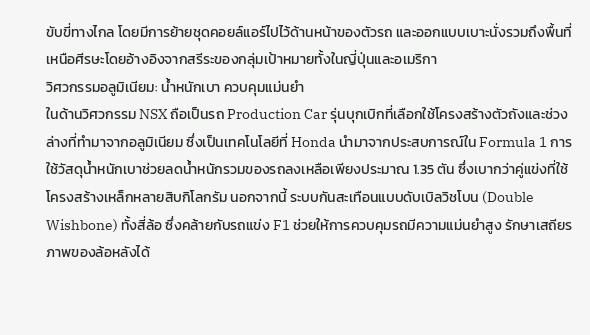ขับขี่ทางไกล โดยมีการย้ายชุดคอยล์แอร์ไปไว้ด้านหน้าของตัวรถ และออกแบบเบาะนั่งรวมถึงพื้นที่เหนือศีรษะโดยอ้างอิงจากสรีระของกลุ่มเป้าหมายทั้งในญี่ปุ่นและอเมริกา
วิศวกรรมอลูมิเนียม: น้ำหนักเบา ควบคุมแม่นยำ
ในด้านวิศวกรรม NSX ถือเป็นรถ Production Car รุ่นบุกเบิกที่เลือกใช้โครงสร้างตัวถังและช่วงล่างที่ทำมาจากอลูมิเนียม ซึ่งเป็นเทคโนโลยีที่ Honda นำมาจากประสบการณ์ใน Formula 1 การใช้วัสดุน้ำหนักเบาช่วยลดน้ำหนักรวมของรถลงเหลือเพียงประมาณ 1.35 ตัน ซึ่งเบากว่าคู่แข่งที่ใช้โครงสร้างเหล็กหลายสิบกิโลกรัม นอกจากนี้ ระบบกันสะเทือนแบบดับเบิลวิชโบน (Double Wishbone) ทั้งสี่ล้อ ซึ่งคล้ายกับรถแข่ง F1 ช่วยให้การควบคุมรถมีความแม่นยำสูง รักษาเสถียรภาพของล้อหลังได้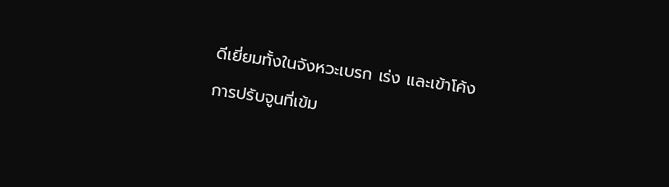ดีเยี่ยมทั้งในจังหวะเบรก เร่ง และเข้าโค้ง
การปรับจูนที่เข้ม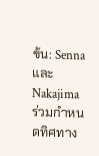ข้น: Senna และ Nakajima ร่วมกำหนดทิศทาง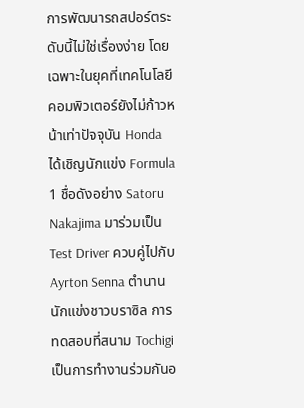การพัฒนารถสปอร์ตระดับนี้ไม่ใช่เรื่องง่าย โดยเฉพาะในยุคที่เทคโนโลยีคอมพิวเตอร์ยังไม่ก้าวหน้าเท่าปัจจุบัน Honda ได้เชิญนักแข่ง Formula 1 ชื่อดังอย่าง Satoru Nakajima มาร่วมเป็น Test Driver ควบคู่ไปกับ Ayrton Senna ตำนานนักแข่งชาวบราซิล การทดสอบที่สนาม Tochigi เป็นการทำงานร่วมกันอ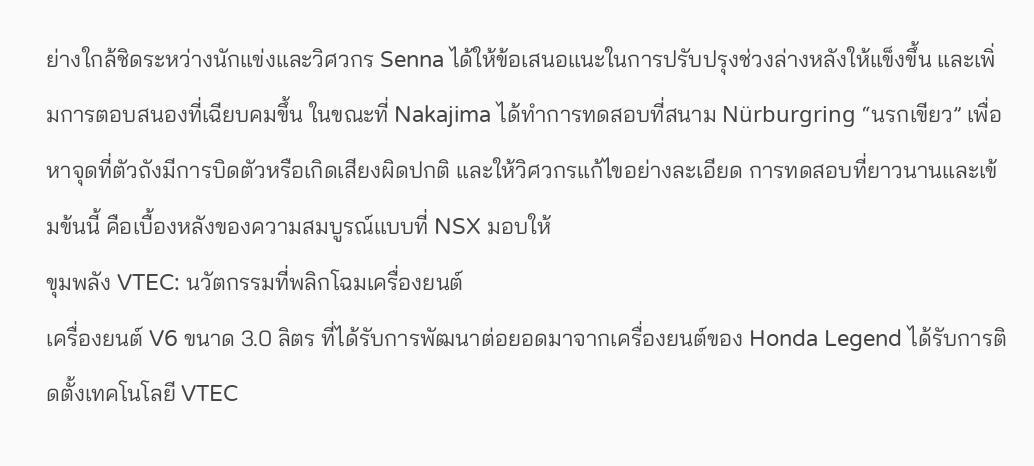ย่างใกล้ชิดระหว่างนักแข่งและวิศวกร Senna ได้ให้ข้อเสนอแนะในการปรับปรุงช่วงล่างหลังให้แข็งขึ้น และเพิ่มการตอบสนองที่เฉียบคมขึ้น ในขณะที่ Nakajima ได้ทำการทดสอบที่สนาม Nürburgring “นรกเขียว” เพื่อหาจุดที่ตัวถังมีการบิดตัวหรือเกิดเสียงผิดปกติ และให้วิศวกรแก้ไขอย่างละเอียด การทดสอบที่ยาวนานและเข้มข้นนี้ คือเบื้องหลังของความสมบูรณ์แบบที่ NSX มอบให้
ขุมพลัง VTEC: นวัตกรรมที่พลิกโฉมเครื่องยนต์
เครื่องยนต์ V6 ขนาด 3.0 ลิตร ที่ได้รับการพัฒนาต่อยอดมาจากเครื่องยนต์ของ Honda Legend ได้รับการติดตั้งเทคโนโลยี VTEC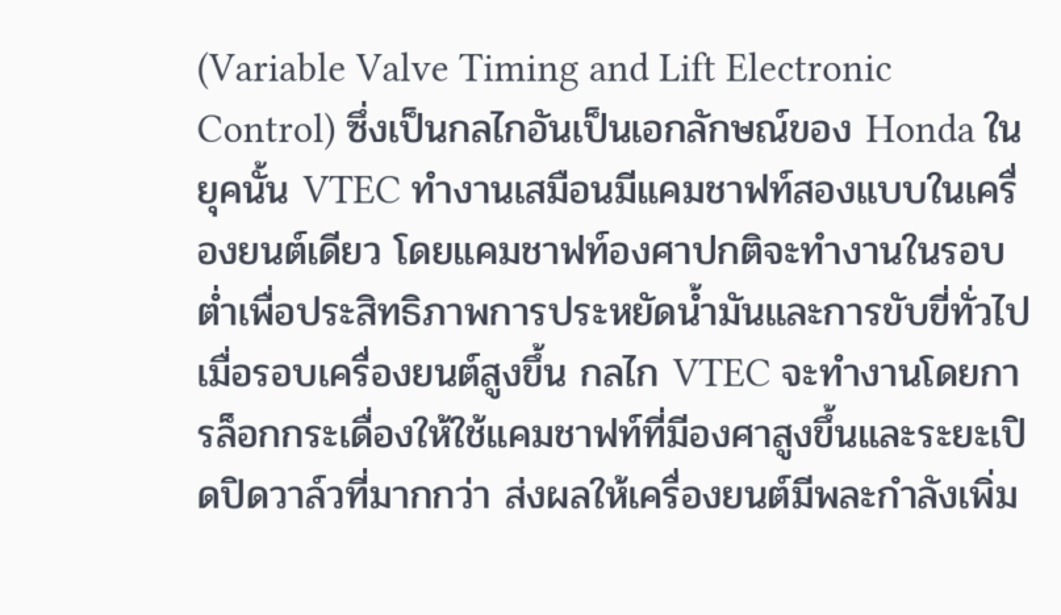(Variable Valve Timing and Lift Electronic Control) ซึ่งเป็นกลไกอันเป็นเอกลักษณ์ของ Honda ในยุคนั้น VTEC ทำงานเสมือนมีแคมชาฟท์สองแบบในเครื่องยนต์เดียว โดยแคมชาฟท์องศาปกติจะทำงานในรอบต่ำเพื่อประสิทธิภาพการประหยัดน้ำมันและการขับขี่ทั่วไป เมื่อรอบเครื่องยนต์สูงขึ้น กลไก VTEC จะทำงานโดยการล็อกกระเดื่องให้ใช้แคมชาฟท์ที่มีองศาสูงขึ้นและระยะเปิดปิดวาล์วที่มากกว่า ส่งผลให้เครื่องยนต์มีพละกำลังเพิ่ม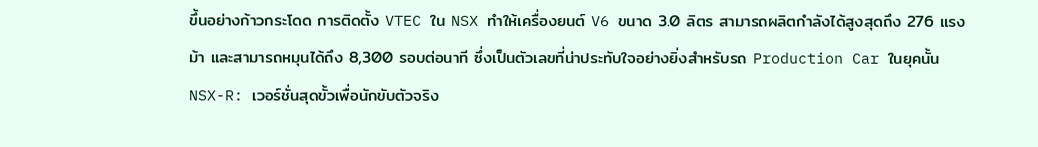ขึ้นอย่างก้าวกระโดด การติดตั้ง VTEC ใน NSX ทำให้เครื่องยนต์ V6 ขนาด 3.0 ลิตร สามารถผลิตกำลังได้สูงสุดถึง 276 แรงม้า และสามารถหมุนได้ถึง 8,300 รอบต่อนาที ซึ่งเป็นตัวเลขที่น่าประทับใจอย่างยิ่งสำหรับรถ Production Car ในยุคนั้น
NSX-R: เวอร์ชั่นสุดขั้วเพื่อนักขับตัวจริง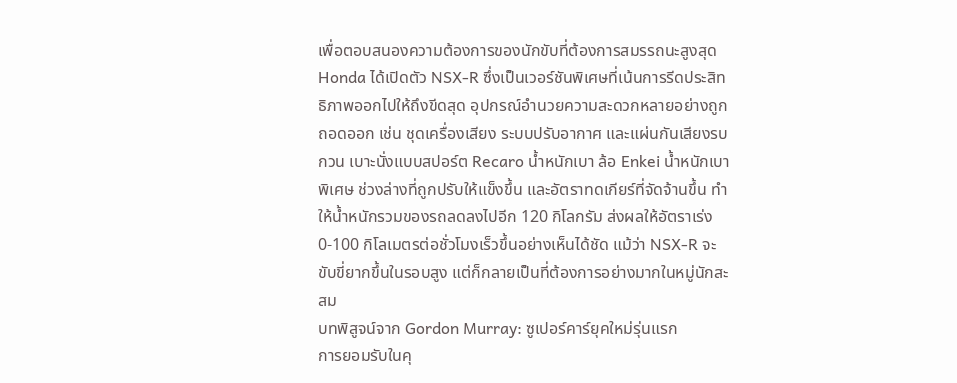เพื่อตอบสนองความต้องการของนักขับที่ต้องการสมรรถนะสูงสุด Honda ได้เปิดตัว NSX-R ซึ่งเป็นเวอร์ชันพิเศษที่เน้นการรีดประสิทธิภาพออกไปให้ถึงขีดสุด อุปกรณ์อำนวยความสะดวกหลายอย่างถูกถอดออก เช่น ชุดเครื่องเสียง ระบบปรับอากาศ และแผ่นกันเสียงรบกวน เบาะนั่งแบบสปอร์ต Recaro น้ำหนักเบา ล้อ Enkei น้ำหนักเบาพิเศษ ช่วงล่างที่ถูกปรับให้แข็งขึ้น และอัตราทดเกียร์ที่จัดจ้านขึ้น ทำให้น้ำหนักรวมของรถลดลงไปอีก 120 กิโลกรัม ส่งผลให้อัตราเร่ง 0-100 กิโลเมตรต่อชั่วโมงเร็วขึ้นอย่างเห็นได้ชัด แม้ว่า NSX-R จะขับขี่ยากขึ้นในรอบสูง แต่ก็กลายเป็นที่ต้องการอย่างมากในหมู่นักสะสม
บทพิสูจน์จาก Gordon Murray: ซูเปอร์คาร์ยุคใหม่รุ่นแรก
การยอมรับในคุ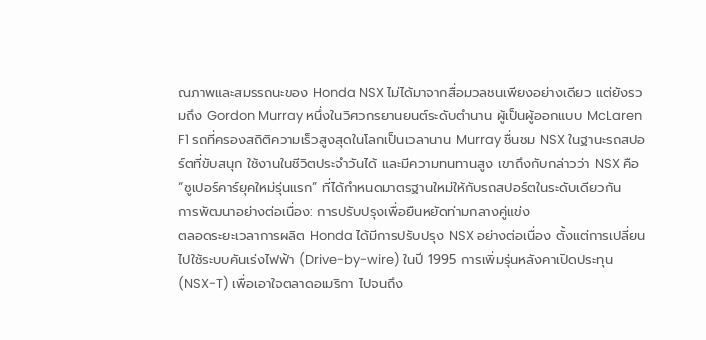ณภาพและสมรรถนะของ Honda NSX ไม่ได้มาจากสื่อมวลชนเพียงอย่างเดียว แต่ยังรวมถึง Gordon Murray หนึ่งในวิศวกรยานยนต์ระดับตำนาน ผู้เป็นผู้ออกแบบ McLaren F1 รถที่ครองสถิติความเร็วสูงสุดในโลกเป็นเวลานาน Murray ชื่นชม NSX ในฐานะรถสปอร์ตที่ขับสนุก ใช้งานในชีวิตประจำวันได้ และมีความทนทานสูง เขาถึงกับกล่าวว่า NSX คือ “ซูเปอร์คาร์ยุคใหม่รุ่นแรก” ที่ได้กำหนดมาตรฐานใหม่ให้กับรถสปอร์ตในระดับเดียวกัน
การพัฒนาอย่างต่อเนื่อง: การปรับปรุงเพื่อยืนหยัดท่ามกลางคู่แข่ง
ตลอดระยะเวลาการผลิต Honda ได้มีการปรับปรุง NSX อย่างต่อเนื่อง ตั้งแต่การเปลี่ยนไปใช้ระบบคันเร่งไฟฟ้า (Drive-by-wire) ในปี 1995 การเพิ่มรุ่นหลังคาเปิดประทุน (NSX-T) เพื่อเอาใจตลาดอเมริกา ไปจนถึง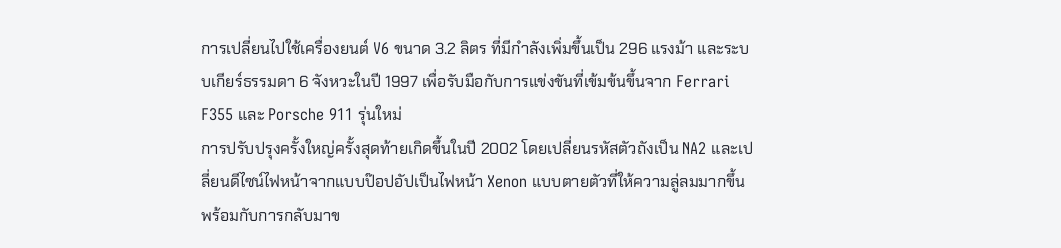การเปลี่ยนไปใช้เครื่องยนต์ V6 ขนาด 3.2 ลิตร ที่มีกำลังเพิ่มขึ้นเป็น 296 แรงม้า และระบบเกียร์ธรรมดา 6 จังหวะในปี 1997 เพื่อรับมือกับการแข่งขันที่เข้มข้นขึ้นจาก Ferrari F355 และ Porsche 911 รุ่นใหม่
การปรับปรุงครั้งใหญ่ครั้งสุดท้ายเกิดขึ้นในปี 2002 โดยเปลี่ยนรหัสตัวถังเป็น NA2 และเปลี่ยนดีไซน์ไฟหน้าจากแบบป๊อปอัปเป็นไฟหน้า Xenon แบบตายตัวที่ให้ความลู่ลมมากขึ้น พร้อมกับการกลับมาข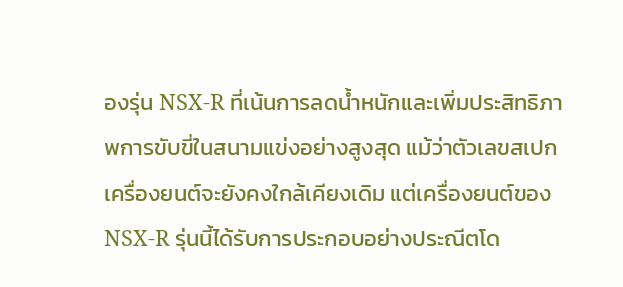องรุ่น NSX-R ที่เน้นการลดน้ำหนักและเพิ่มประสิทธิภาพการขับขี่ในสนามแข่งอย่างสูงสุด แม้ว่าตัวเลขสเปกเครื่องยนต์จะยังคงใกล้เคียงเดิม แต่เครื่องยนต์ของ NSX-R รุ่นนี้ได้รับการประกอบอย่างประณีตโด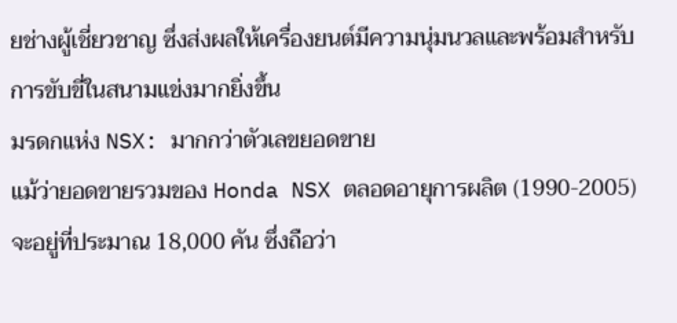ยช่างผู้เชี่ยวชาญ ซึ่งส่งผลให้เครื่องยนต์มีความนุ่มนวลและพร้อมสำหรับการขับขี่ในสนามแข่งมากยิ่งขึ้น
มรดกแห่ง NSX: มากกว่าตัวเลขยอดขาย
แม้ว่ายอดขายรวมของ Honda NSX ตลอดอายุการผลิต (1990-2005) จะอยู่ที่ประมาณ 18,000 คัน ซึ่งถือว่า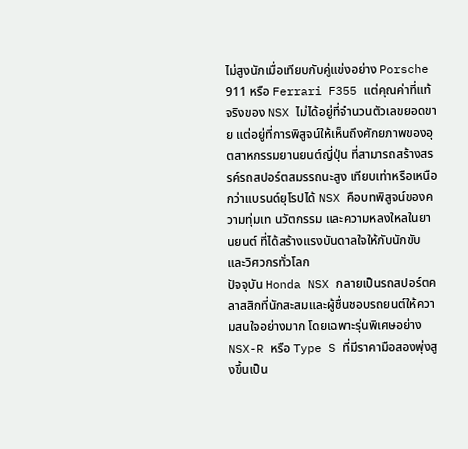ไม่สูงนักเมื่อเทียบกับคู่แข่งอย่าง Porsche 911 หรือ Ferrari F355 แต่คุณค่าที่แท้จริงของ NSX ไม่ได้อยู่ที่จำนวนตัวเลขยอดขาย แต่อยู่ที่การพิสูจน์ให้เห็นถึงศักยภาพของอุตสาหกรรมยานยนต์ญี่ปุ่น ที่สามารถสร้างสรรค์รถสปอร์ตสมรรถนะสูง เทียบเท่าหรือเหนือกว่าแบรนด์ยุโรปได้ NSX คือบทพิสูจน์ของความทุ่มเท นวัตกรรม และความหลงใหลในยานยนต์ ที่ได้สร้างแรงบันดาลใจให้กับนักขับและวิศวกรทั่วโลก
ปัจจุบัน Honda NSX กลายเป็นรถสปอร์ตคลาสสิกที่นักสะสมและผู้ชื่นชอบรถยนต์ให้ความสนใจอย่างมาก โดยเฉพาะรุ่นพิเศษอย่าง NSX-R หรือ Type S ที่มีราคามือสองพุ่งสูงขึ้นเป็น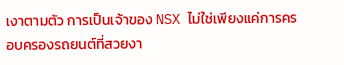เงาตามตัว การเป็นเจ้าของ NSX ไม่ใช่เพียงแค่การครอบครองรถยนต์ที่สวยงา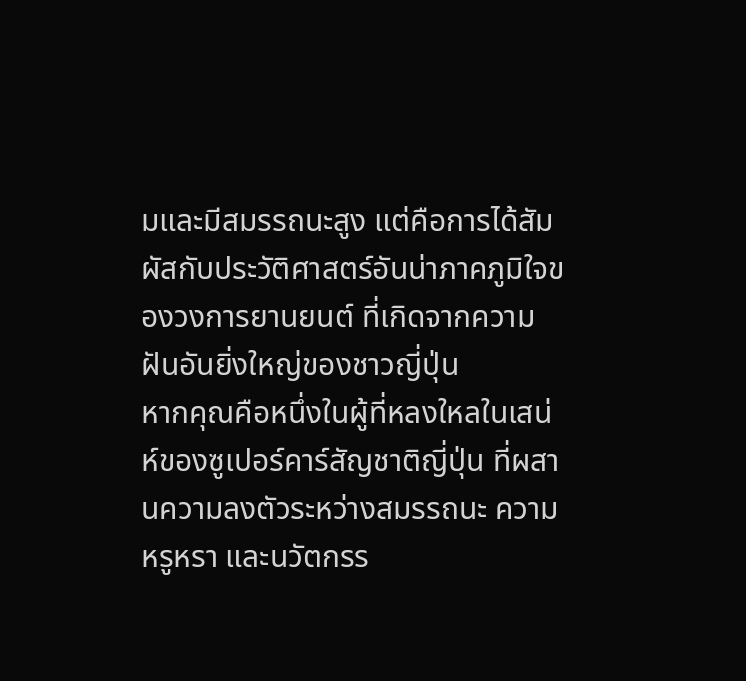มและมีสมรรถนะสูง แต่คือการได้สัมผัสกับประวัติศาสตร์อันน่าภาคภูมิใจของวงการยานยนต์ ที่เกิดจากความฝันอันยิ่งใหญ่ของชาวญี่ปุ่น
หากคุณคือหนึ่งในผู้ที่หลงใหลในเสน่ห์ของซูเปอร์คาร์สัญชาติญี่ปุ่น ที่ผสานความลงตัวระหว่างสมรรถนะ ความหรูหรา และนวัตกรร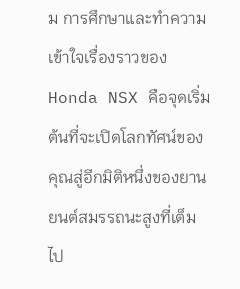ม การศึกษาและทำความเข้าใจเรื่องราวของ Honda NSX คือจุดเริ่มต้นที่จะเปิดโลกทัศน์ของคุณสู่อีกมิติหนึ่งของยานยนต์สมรรถนะสูงที่เต็มไป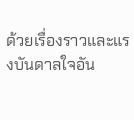ด้วยเรื่องราวและแรงบันดาลใจอัน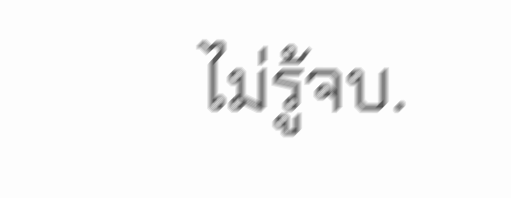ไม่รู้จบ.